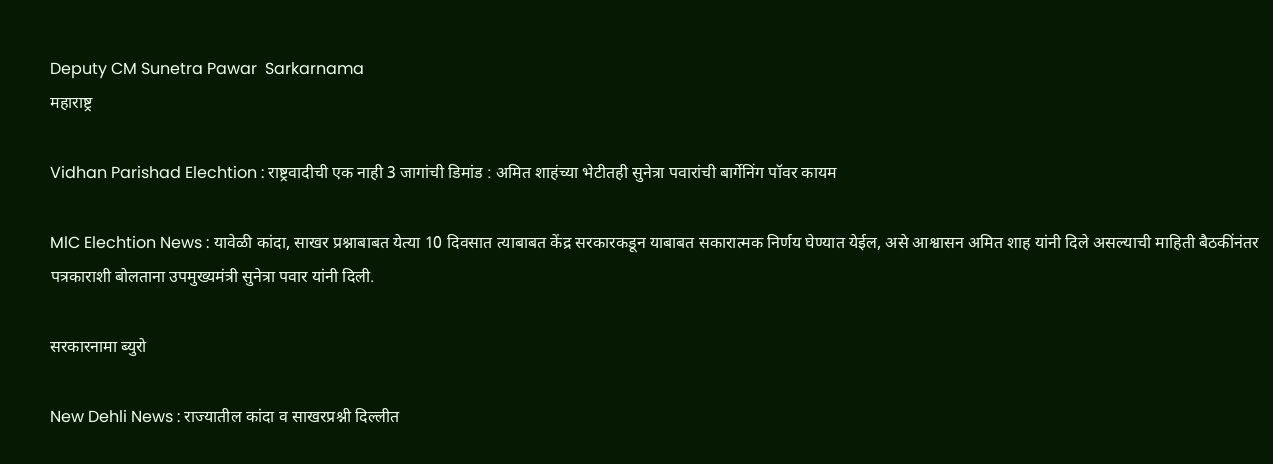Deputy CM Sunetra Pawar  Sarkarnama
महाराष्ट्र

Vidhan Parishad Elechtion : राष्ट्रवादीची एक नाही 3 जागांची डिमांड : अमित शाहंच्या भेटीतही सुनेत्रा पवारांची बार्गेनिंग पॉवर कायम

MlC Elechtion News : यावेळी कांदा, साखर प्रश्नाबाबत येत्या 10 दिवसात त्याबाबत केंद्र सरकारकडून याबाबत सकारात्मक निर्णय घेण्यात येईल, असे आश्वासन अमित शाह यांनी दिले असल्याची माहिती बैठकींनंतर पत्रकाराशी बोलताना उपमुख्यमंत्री सुनेत्रा पवार यांनी दिली.

सरकारनामा ब्युरो

New Dehli News : राज्यातील कांदा व साखरप्रश्नी दिल्लीत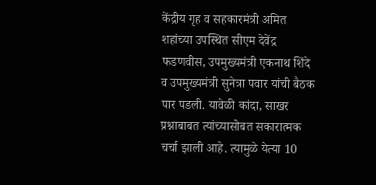केंद्रीय गृह व सहकारमंत्री अमित शहांच्या उपस्थित सीएम देवेंद्र फडणवीस, उपमुख्यमंत्री एकनाथ शिंदे व उपमुख्यमंत्री सुनेत्रा पवार यांची बैठक पार पडली. यावेळी कांदा, साखर प्रश्नाबाबत त्यांच्यासोबत सकारात्मक चर्चा झाली आहे. त्यामुळे येत्या 10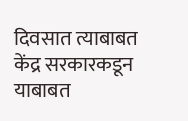दिवसात त्याबाबत केंद्र सरकारकडून याबाबत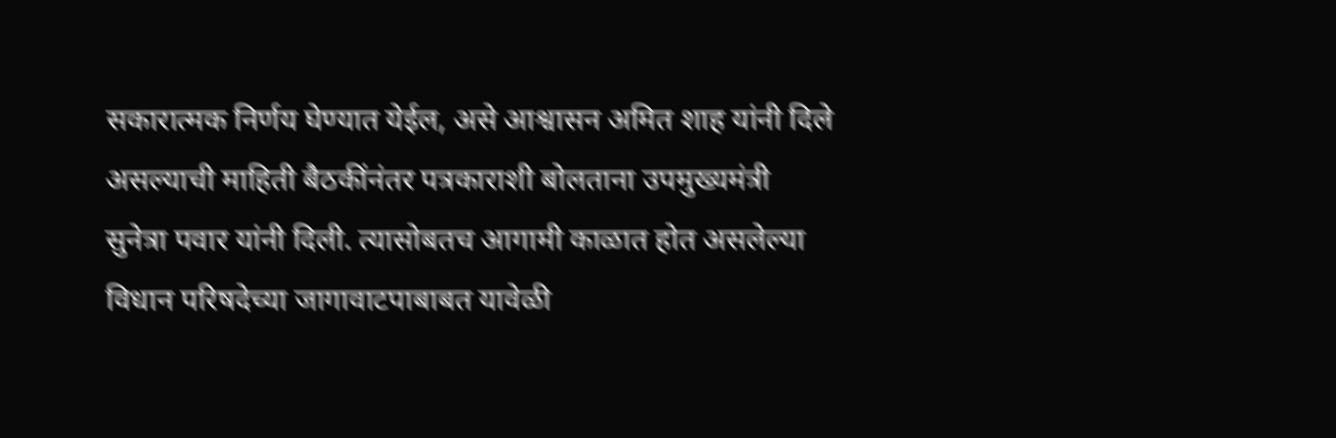सकारात्मक निर्णय घेण्यात येईल, असे आश्वासन अमित शाह यांनी दिले असल्याची माहिती बैठकींनंतर पत्रकाराशी बोलताना उपमुख्यमंत्री सुनेत्रा पवार यांनी दिली. त्यासोबतच आगामी काळात होत असलेल्या विधान परिषदेच्या जागावाटपाबाबत यावेळी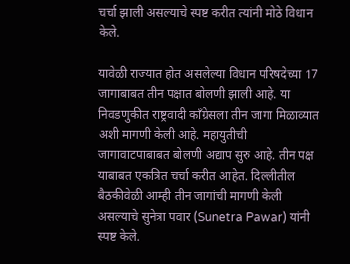चर्चा झाली असल्याचे स्पष्ट करीत त्यांनी मोठे विधान केले.

यावेळी राज्यात होत असलेल्या विधान परिषदेच्या 17 जागाबाबत तीन पक्षात बोलणी झाली आहे. या निवडणुकीत राष्ट्रवादी काँग्रेसला तीन जागा मिळाव्यात अशी मागणी केली आहे. महायुतीची जागावाटपाबाबत बोलणी अद्याप सुरु आहे. तीन पक्ष याबाबत एकत्रित चर्चा करीत आहेत. दिल्लीतील बैठकीवेळी आम्ही तीन जागांची मागणी केली असल्याचे सुनेत्रा पवार (Sunetra Pawar) यांनी स्पष्ट केले.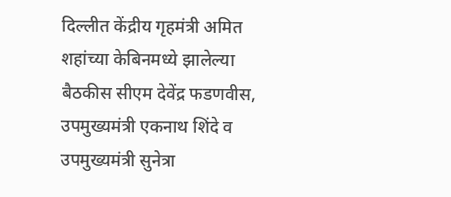दिल्लीत केंद्रीय गृहमंत्री अमित शहांच्या केबिनमध्ये झालेल्या बैठकीस सीएम देवेंद्र फडणवीस, उपमुख्यमंत्री एकनाथ शिंदे व उपमुख्यमंत्री सुनेत्रा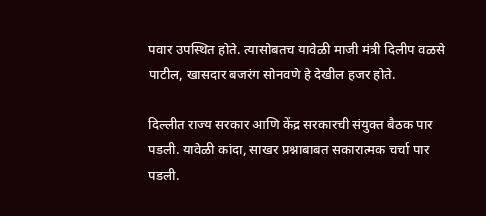पवार उपस्थित होते. त्यासोबतच यावेळी माजी मंत्री दिलीप वळसे पाटील, खासदार बजरंग सोनवणे हे देखील हजर होते.

दिल्लीत राज्य सरकार आणि केंद्र सरकारची संयुक्त बैठक पार पडली. यावेळी कांदा, साखर प्रश्नाबाबत सकारात्मक चर्चा पार पडली.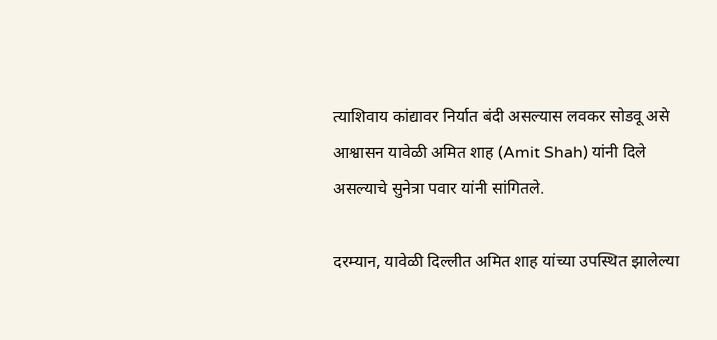त्याशिवाय कांद्यावर निर्यात बंदी असल्यास लवकर सोडवू असे आश्वासन यावेळी अमित शाह (Amit Shah) यांनी दिले असल्याचे सुनेत्रा पवार यांनी सांगितले.

दरम्यान, यावेळी दिल्लीत अमित शाह यांच्या उपस्थित झालेल्या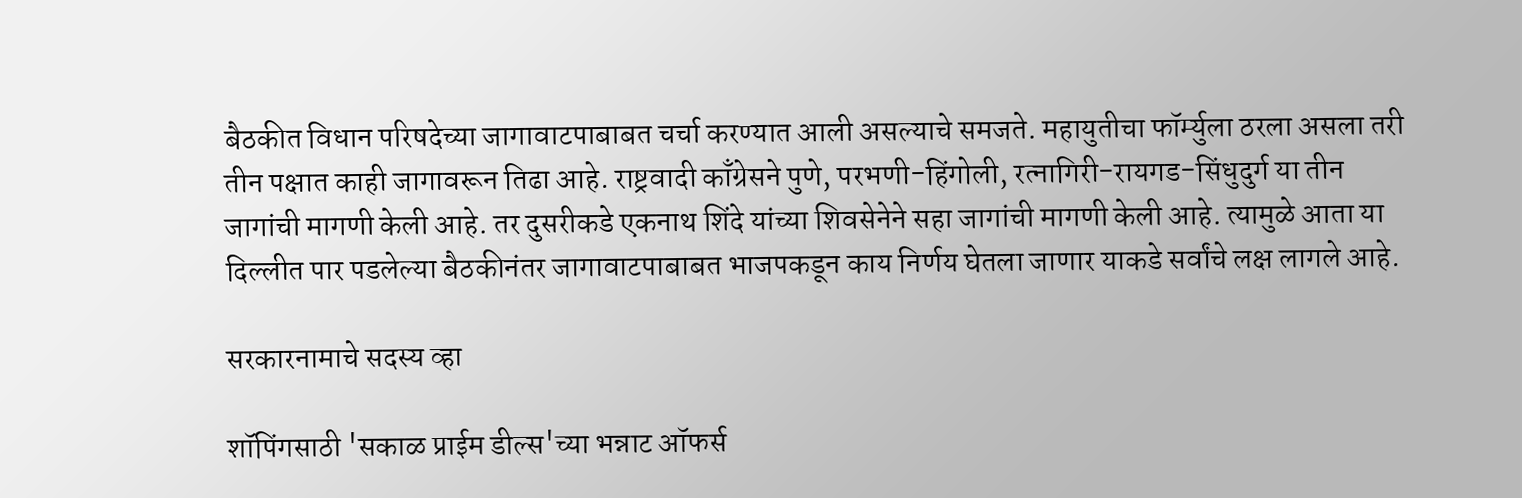बैठकीत विधान परिषदेच्या जागावाटपाबाबत चर्चा करण्यात आली असल्याचे समजते. महायुतीचा फॉर्म्युला ठरला असला तरी तीन पक्षात काही जागावरून तिढा आहे. राष्ट्रवादी काँग्रेसने पुणे, परभणी-हिंगोली, रत्नागिरी-रायगड-सिंधुदुर्ग या तीन जागांची मागणी केली आहे. तर दुसरीकडे एकनाथ शिंदे यांच्या शिवसेनेने सहा जागांची मागणी केली आहे. त्यामुळे आता या दिल्लीत पार पडलेल्या बैठकीनंतर जागावाटपाबाबत भाजपकडून काय निर्णय घेतला जाणार याकडे सर्वांचे लक्ष लागले आहे.

सरकारनामाचे सदस्य व्हा

शॉपिंगसाठी 'सकाळ प्राईम डील्स'च्या भन्नाट ऑफर्स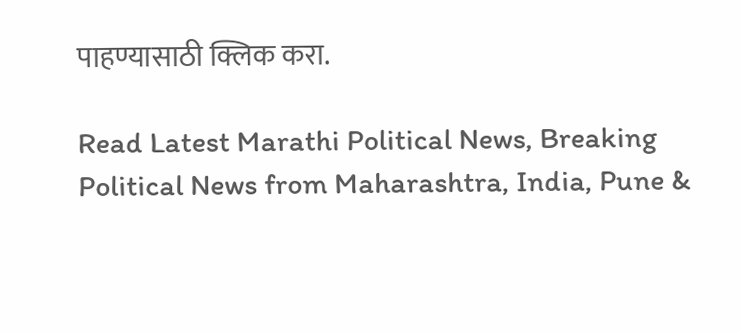पाहण्यासाठी क्लिक करा.

Read Latest Marathi Political News, Breaking Political News from Maharashtra, India, Pune &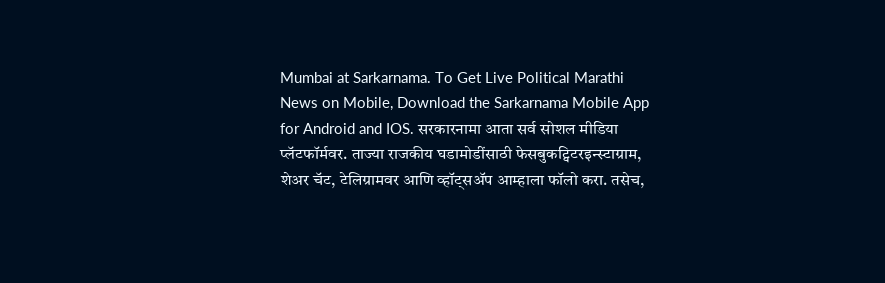Mumbai at Sarkarnama. To Get Live Political Marathi News on Mobile, Download the Sarkarnama Mobile App for Android and IOS. सरकारनामा आता सर्व सोशल मीडिया प्लॅटफॉर्मवर. ताज्या राजकीय घडामोडींसाठी फेसबुकट्विटरइन्स्टाग्राम, शेअर चॅट, टेलिग्रामवर आणि व्हॉट्सॲप आम्हाला फॉलो करा. तसेच,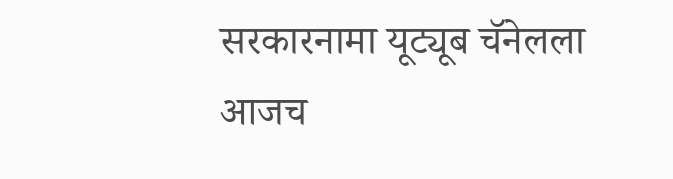सरकारनामा यूट्यूब चॅनेलला आजच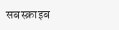सबस्क्राइब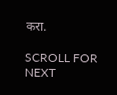करा.

SCROLL FOR NEXT